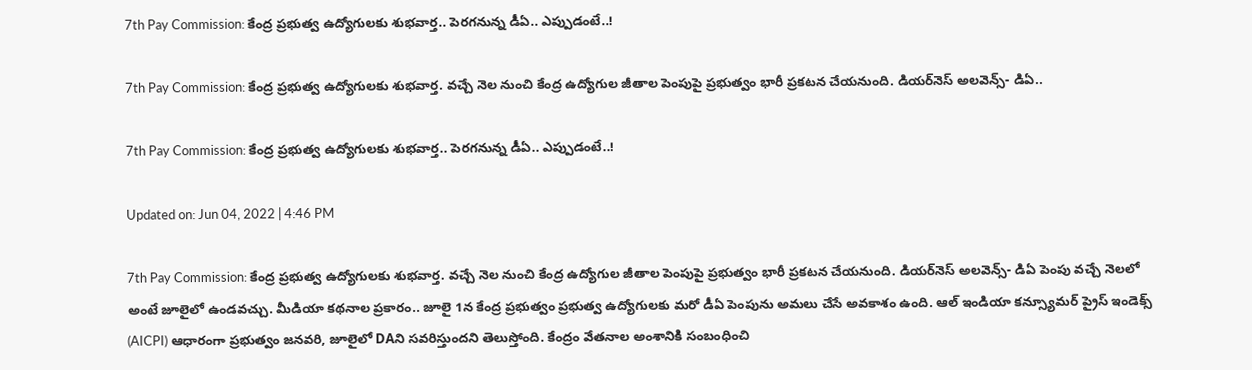7th Pay Commission: కేంద్ర ప్రభుత్వ ఉద్యోగులకు శుభవార్త.. పెరగనున్న డీఏ.. ఎప్పుడంటే..!

7th Pay Commission: కేంద్ర ప్రభుత్వ ఉద్యోగులకు శుభవార్త. వచ్చే నెల నుంచి కేంద్ర ఉద్యోగుల జీతాల పెంపుపై ప్రభుత్వం భారీ ప్రకటన చేయనుంది. డియర్‌నెస్ అలవెన్స్- డిఏ..

7th Pay Commission: కేంద్ర ప్రభుత్వ ఉద్యోగులకు శుభవార్త.. పెరగనున్న డీఏ.. ఎప్పుడంటే..!

Updated on: Jun 04, 2022 | 4:46 PM

7th Pay Commission: కేంద్ర ప్రభుత్వ ఉద్యోగులకు శుభవార్త. వచ్చే నెల నుంచి కేంద్ర ఉద్యోగుల జీతాల పెంపుపై ప్రభుత్వం భారీ ప్రకటన చేయనుంది. డియర్‌నెస్ అలవెన్స్- డిఏ పెంపు వచ్చే నెలలో అంటే జూలైలో ఉండవచ్చు. మీడియా కథనాల ప్రకారం.. జూలై 1న కేంద్ర ప్రభుత్వం ప్రభుత్వ ఉద్యోగులకు మరో డీఏ పెంపును అమలు చేసే అవకాశం ఉంది. ఆల్ ఇండియా కన్స్యూమర్ ప్రైస్ ఇండెక్స్ (AICPI) ఆధారంగా ప్రభుత్వం జనవరి, జూలైలో DAని సవరిస్తుందని తెలుస్తోంది. కేంద్రం వేతనాల అంశానికి సంబంధించి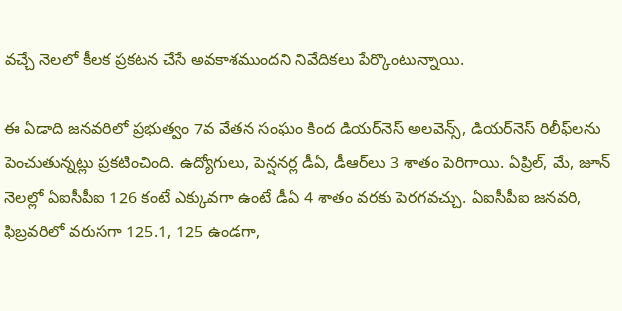వచ్చే నెలలో కీలక ప్రకటన చేసే అవకాశముందని నివేదికలు పేర్కొంటున్నాయి.

ఈ ఏడాది జనవరిలో ప్రభుత్వం 7వ వేతన సంఘం కింద డియర్‌నెస్ అలవెన్స్, డియర్‌నెస్ రిలీఫ్‌లను పెంచుతున్నట్లు ప్రకటించింది. ఉద్యోగులు, పెన్షనర్ల డీఏ, డీఆర్‌లు 3 శాతం పెరిగాయి. ఏప్రిల్, మే, జూన్ నెలల్లో ఏఐసీపీఐ 126 కంటే ఎక్కువగా ఉంటే డీఏ 4 శాతం వరకు పెరగవచ్చు. ఏఐసీపీఐ జనవరి, ఫిబ్రవరిలో వరుసగా 125.1, 125 ఉండగా,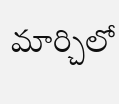మార్చిలో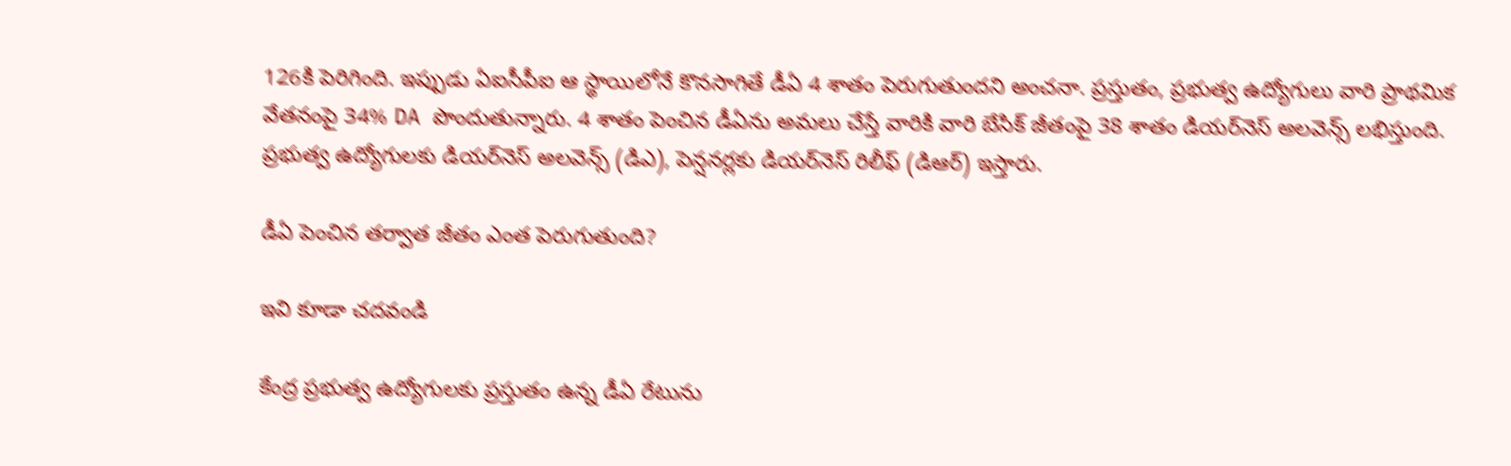126కి పెరిగింది. ఇప్పుడు ఏఐసీపీఐ ఆ స్థాయిలోనే కొనసాగితే డీఏ 4 శాతం పెరుగుతుందని అంచనా. ప్రస్తుతం, ప్రభుత్వ ఉద్యోగులు వారి ప్రాథమిక వేతనంపై 34% DA పొందుతున్నారు. 4 శాతం పెంచిన డీఏను అమలు చేస్తే వారికి వారి బేసిక్ జీతంపై 38 శాతం డియర్‌నెస్ అలవెన్స్ లభిస్తుంది. ప్రభుత్వ ఉద్యోగులకు డియర్‌నెస్ అలవెన్స్ (డిఎ), పెన్షనర్లకు డియర్‌నెస్ రిలీఫ్ (డిఆర్) ఇస్తారు.

డీఏ పెంచిన తర్వాత జీతం ఎంత పెరుగుతుంది?

ఇవి కూడా చదవండి

కేంద్ర ప్రభుత్వ ఉద్యోగులకు ప్రస్తుతం ఉన్న డీఏ రేటును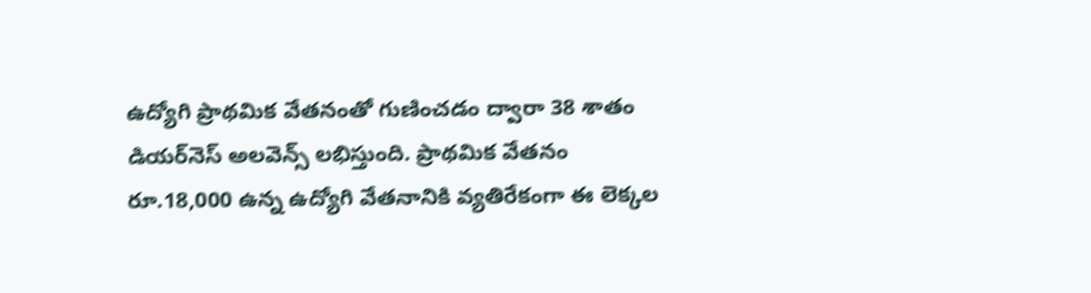ఉద్యోగి ప్రాథమిక వేతనంతో గుణించడం ద్వారా 38 శాతం డియర్‌నెస్ అలవెన్స్ లభిస్తుంది. ప్రాథమిక వేతనం రూ.18,000 ఉన్న ఉద్యోగి వేతనానికి వ్యతిరేకంగా ఈ లెక్కల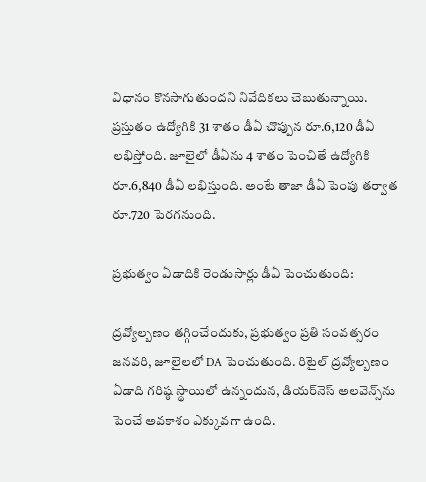విధానం కొనసాగుతుందని నివేదికలు చెబుతున్నాయి. ప్రస్తుతం ఉద్యోగికి 31 శాతం డీఏ చొప్పున రూ.6,120 డీఏ లభిస్తోంది. జూలైలో డీఏను 4 శాతం పెంచితే ఉద్యోగికి రూ.6,840 డీఏ లభిస్తుంది. అంటే తాజా డీఏ పెంపు తర్వాత రూ.720 పెరగనుంది.

ప్రభుత్వం ఏడాదికి రెండుసార్లు డీఏ పెంచుతుంది:

ద్రవ్యోల్బణం తగ్గించేందుకు, ప్రభుత్వం ప్రతి సంవత్సరం జనవరి, జూలైలలో DA పెంచుతుంది. రిటైల్ ద్రవ్యోల్బణం ఏడాది గరిష్ఠ స్థాయిలో ఉన్నందున, డియర్‌నెస్ అలవెన్స్‌ను పెంచే అవకాశం ఎక్కువగా ఉంది.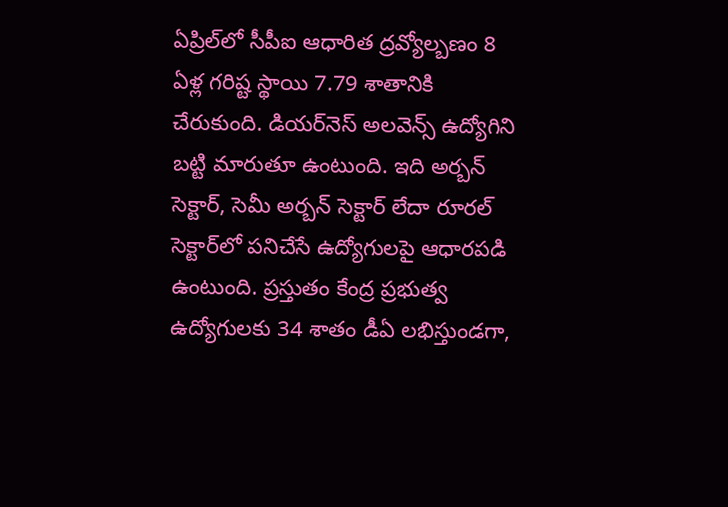ఏప్రిల్‌లో సీపీఐ ఆధారిత ద్రవ్యోల్బణం 8 ఏళ్ల గరిష్ట స్థాయి 7.79 శాతానికి చేరుకుంది. డియర్‌నెస్ అలవెన్స్ ఉద్యోగిని బట్టి మారుతూ ఉంటుంది. ఇది అర్బన్ సెక్టార్, సెమీ అర్బన్ సెక్టార్ లేదా రూరల్ సెక్టార్‌లో పనిచేసే ఉద్యోగులపై ఆధారపడి ఉంటుంది. ప్రస్తుతం కేంద్ర ప్రభుత్వ ఉద్యోగులకు 34 శాతం డీఏ లభిస్తుండగా,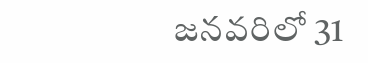జనవరిలో 31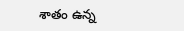శాతం ఉన్న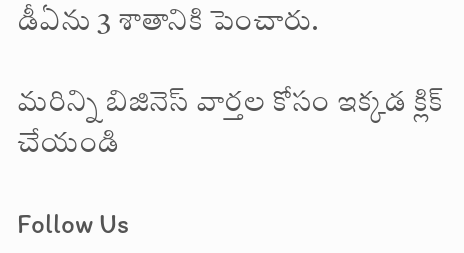డీఏను 3 శాతానికి పెంచారు.

మరిన్ని బిజినెస్ వార్తల కోసం ఇక్కడ క్లిక్ చేయండి

Follow Us